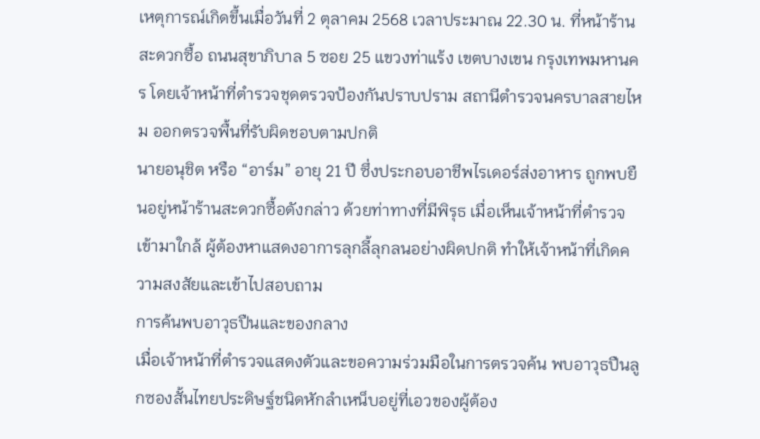เหตุการณ์เกิดขึ้นเมื่อวันที่ 2 ตุลาคม 2568 เวลาประมาณ 22.30 น. ที่หน้าร้านสะดวกซื้อ ถนนสุขาภิบาล 5 ซอย 25 แขวงท่าแร้ง เขตบางเขน กรุงเทพมหานคร โดยเจ้าหน้าที่ตำรวจชุดตรวจป้องกันปราบปราม สถานีตำรวจนครบาลสายไหม ออกตรวจพื้นที่รับผิดชอบตามปกติ
นายอนุชิต หรือ “อาร์ม” อายุ 21 ปี ซึ่งประกอบอาชีพไรเดอร์ส่งอาหาร ถูกพบยืนอยู่หน้าร้านสะดวกซื้อดังกล่าว ด้วยท่าทางที่มีพิรุธ เมื่อเห็นเจ้าหน้าที่ตำรวจเข้ามาใกล้ ผู้ต้องหาแสดงอาการลุกลี้ลุกลนอย่างผิดปกติ ทำให้เจ้าหน้าที่เกิดความสงสัยและเข้าไปสอบถาม
การค้นพบอาวุธปืนและของกลาง
เมื่อเจ้าหน้าที่ตำรวจแสดงตัวและขอความร่วมมือในการตรวจค้น พบอาวุธปืนลูกซองสั้นไทยประดิษฐ์ชนิดหักลำเหน็บอยู่ที่เอวของผู้ต้อง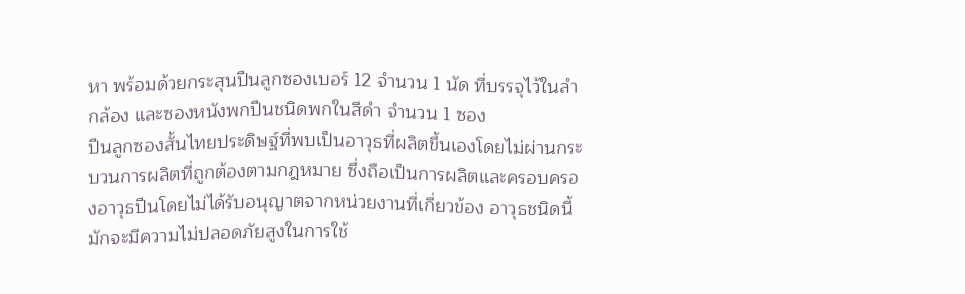หา พร้อมด้วยกระสุนปืนลูกซองเบอร์ 12 จำนวน 1 นัด ที่บรรจุไว้ในลำกล้อง และซองหนังพกปืนชนิดพกในสีดำ จำนวน 1 ซอง
ปืนลูกซองสั้นไทยประดิษฐ์ที่พบเป็นอาวุธที่ผลิตขึ้นเองโดยไม่ผ่านกระบวนการผลิตที่ถูกต้องตามกฎหมาย ซึ่งถือเป็นการผลิตและครอบครองอาวุธปืนโดยไม่ได้รับอนุญาตจากหน่วยงานที่เกี่ยวข้อง อาวุธชนิดนี้มักจะมีความไม่ปลอดภัยสูงในการใช้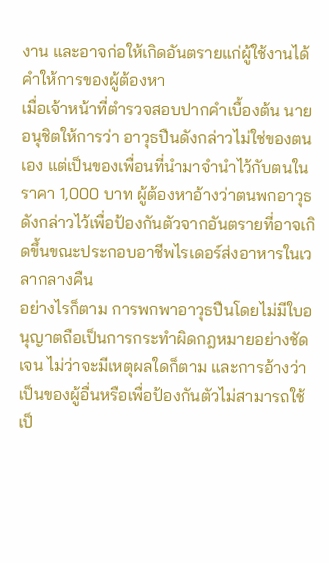งาน และอาจก่อให้เกิดอันตรายแก่ผู้ใช้งานได้
คำให้การของผู้ต้องหา
เมื่อเจ้าหน้าที่ตำรวจสอบปากคำเบื้องต้น นายอนุชิตให้การว่า อาวุธปืนดังกล่าวไม่ใช่ของตนเอง แต่เป็นของเพื่อนที่นำมาจำนำไว้กับตนในราคา 1,000 บาท ผู้ต้องหาอ้างว่าตนพกอาวุธดังกล่าวไว้เพื่อป้องกันตัวจากอันตรายที่อาจเกิดขึ้นขณะประกอบอาชีพไรเดอร์ส่งอาหารในเวลากลางคืน
อย่างไรก็ตาม การพกพาอาวุธปืนโดยไม่มีใบอนุญาตถือเป็นการกระทำผิดกฎหมายอย่างชัดเจน ไม่ว่าจะมีเหตุผลใดก็ตาม และการอ้างว่าเป็นของผู้อื่นหรือเพื่อป้องกันตัวไม่สามารถใช้เป็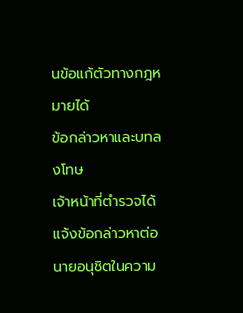นข้อแก้ตัวทางกฎหมายได้
ข้อกล่าวหาและบทลงโทษ
เจ้าหน้าที่ตำรวจได้แจ้งข้อกล่าวหาต่อนายอนุชิตในความ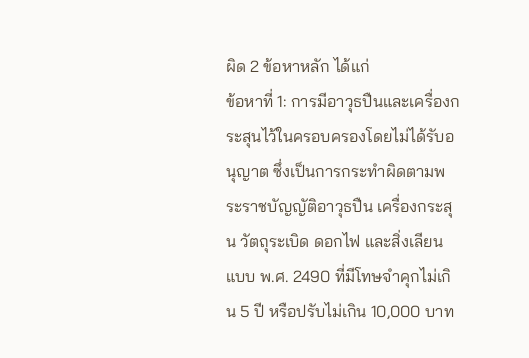ผิด 2 ข้อหาหลัก ได้แก่
ข้อหาที่ 1: การมีอาวุธปืนและเครื่องกระสุนไว้ในครอบครองโดยไม่ได้รับอนุญาต ซึ่งเป็นการกระทำผิดตามพระราชบัญญัติอาวุธปืน เครื่องกระสุน วัตถุระเบิด ดอกไฟ และสิ่งเลียนแบบ พ.ศ. 2490 ที่มีโทษจำคุกไม่เกิน 5 ปี หรือปรับไม่เกิน 10,000 บาท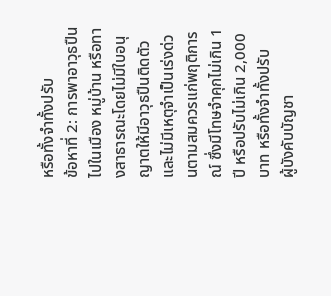หรือทั้งจำทั้งปรับ
ข้อหาที่ 2: การพาอาวุธปืนไปในเมือง หมู่บ้าน หรือทางสาธารณะโดยไม่มีใบอนุญาตให้มีอาวุธปืนติดตัว และไม่มีเหตุจำเป็นเร่งด่วนตามสมควรแก่พฤติการณ์ ซึ่งมีโทษจำคุกไม่เกิน 1 ปี หรือปรับไม่เกิน 2,000 บาท หรือทั้งจำทั้งปรับ
ผู้บังคับบัญชา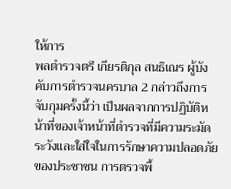ให้การ
พลตำรวจตรี เกียรติกุล สนธิเณร ผู้บังคับการตำรวจนครบาล 2 กล่าวถึงการจับกุมครั้งนี้ว่า เป็นผลจากการปฏิบัติหน้าที่ของเจ้าหน้าที่ตำรวจที่มีความระมัดระวังและใส่ใจในการรักษาความปลอดภัยของประชาชน การตรวจพื้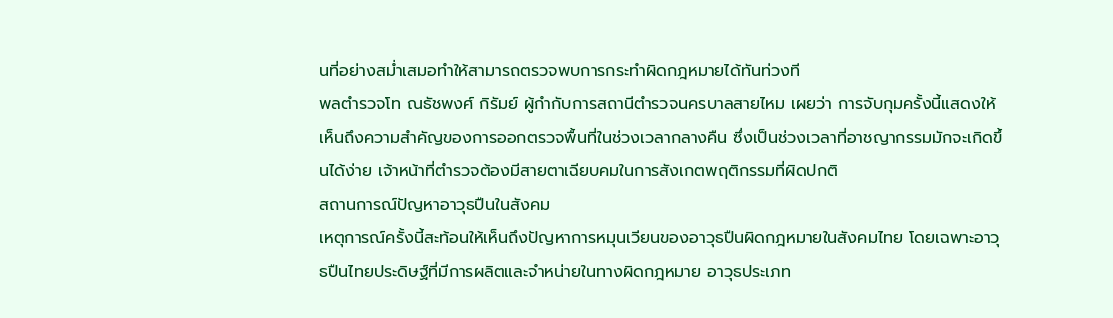นที่อย่างสม่ำเสมอทำให้สามารถตรวจพบการกระทำผิดกฎหมายได้ทันท่วงที
พลตำรวจโท ณธัชพงศ์ กิรัมย์ ผู้กำกับการสถานีตำรวจนครบาลสายไหม เผยว่า การจับกุมครั้งนี้แสดงให้เห็นถึงความสำคัญของการออกตรวจพื้นที่ในช่วงเวลากลางคืน ซึ่งเป็นช่วงเวลาที่อาชญากรรมมักจะเกิดขึ้นได้ง่าย เจ้าหน้าที่ตำรวจต้องมีสายตาเฉียบคมในการสังเกตพฤติกรรมที่ผิดปกติ
สถานการณ์ปัญหาอาวุธปืนในสังคม
เหตุการณ์ครั้งนี้สะท้อนให้เห็นถึงปัญหาการหมุนเวียนของอาวุธปืนผิดกฎหมายในสังคมไทย โดยเฉพาะอาวุธปืนไทยประดิษฐ์ที่มีการผลิตและจำหน่ายในทางผิดกฎหมาย อาวุธประเภท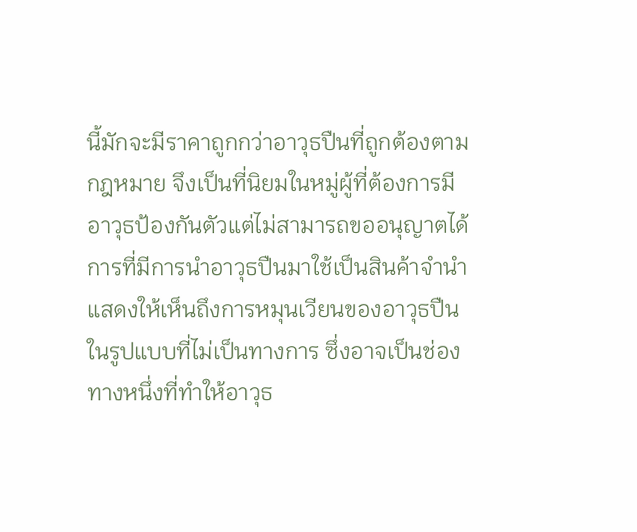นี้มักจะมีราคาถูกกว่าอาวุธปืนที่ถูกต้องตามกฎหมาย จึงเป็นที่นิยมในหมู่ผู้ที่ต้องการมีอาวุธป้องกันตัวแต่ไม่สามารถขออนุญาตได้
การที่มีการนำอาวุธปืนมาใช้เป็นสินค้าจำนำแสดงให้เห็นถึงการหมุนเวียนของอาวุธปืนในรูปแบบที่ไม่เป็นทางการ ซึ่งอาจเป็นช่องทางหนึ่งที่ทำให้อาวุธ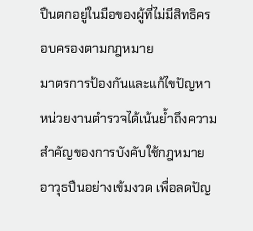ปืนตกอยู่ในมือของผู้ที่ไม่มีสิทธิครอบครองตามกฎหมาย
มาตรการป้องกันและแก้ไขปัญหา
หน่วยงานตำรวจได้เน้นย้ำถึงความสำคัญของการบังคับใช้กฎหมายอาวุธปืนอย่างเข้มงวด เพื่อลดปัญ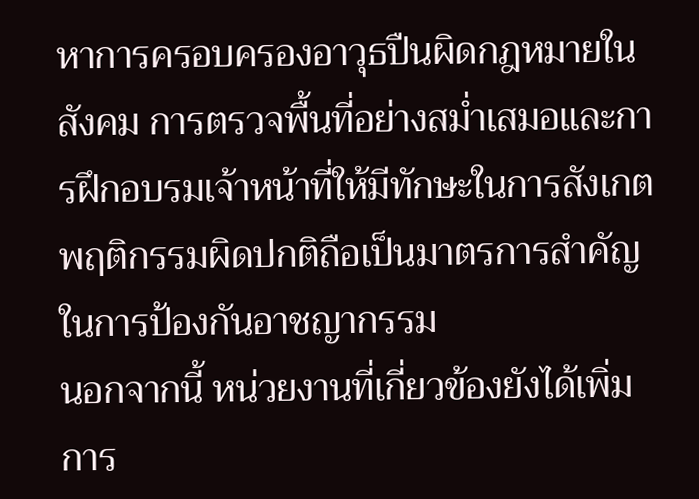หาการครอบครองอาวุธปืนผิดกฎหมายในสังคม การตรวจพื้นที่อย่างสม่ำเสมอและการฝึกอบรมเจ้าหน้าที่ให้มีทักษะในการสังเกตพฤติกรรมผิดปกติถือเป็นมาตรการสำคัญในการป้องกันอาชญากรรม
นอกจากนี้ หน่วยงานที่เกี่ยวข้องยังได้เพิ่มการ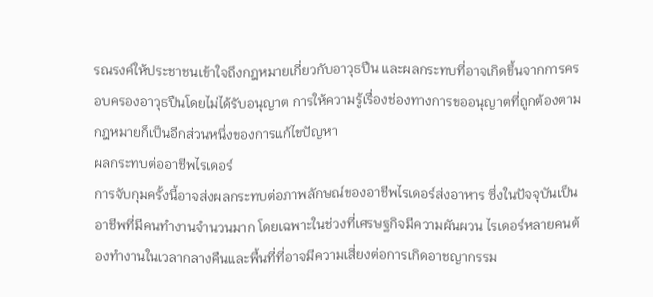รณรงค์ให้ประชาชนเข้าใจถึงกฎหมายเกี่ยวกับอาวุธปืน และผลกระทบที่อาจเกิดขึ้นจากการครอบครองอาวุธปืนโดยไม่ได้รับอนุญาต การให้ความรู้เรื่องช่องทางการขออนุญาตที่ถูกต้องตามกฎหมายก็เป็นอีกส่วนหนึ่งของการแก้ไขปัญหา
ผลกระทบต่ออาชีพไรเดอร์
การจับกุมครั้งนี้อาจส่งผลกระทบต่อภาพลักษณ์ของอาชีพไรเดอร์ส่งอาหาร ซึ่งในปัจจุบันเป็นอาชีพที่มีคนทำงานจำนวนมาก โดยเฉพาะในช่วงที่เศรษฐกิจมีความผันผวน ไรเดอร์หลายคนต้องทำงานในเวลากลางคืนและพื้นที่ที่อาจมีความเสี่ยงต่อการเกิดอาชญากรรม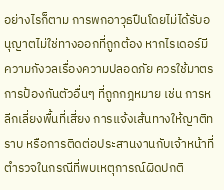อย่างไรก็ตาม การพกอาวุธปืนโดยไม่ได้รับอนุญาตไม่ใช่ทางออกที่ถูกต้อง หากไรเดอร์มีความกังวลเรื่องความปลอดภัย ควรใช้มาตรการป้องกันตัวอื่นๆ ที่ถูกกฎหมาย เช่น การหลีกเลี่ยงพื้นที่เสี่ยง การแจ้งเส้นทางให้ญาติทราบ หรือการติดต่อประสานงานกับเจ้าหน้าที่ตำรวจในกรณีที่พบเหตุการณ์ผิดปกติ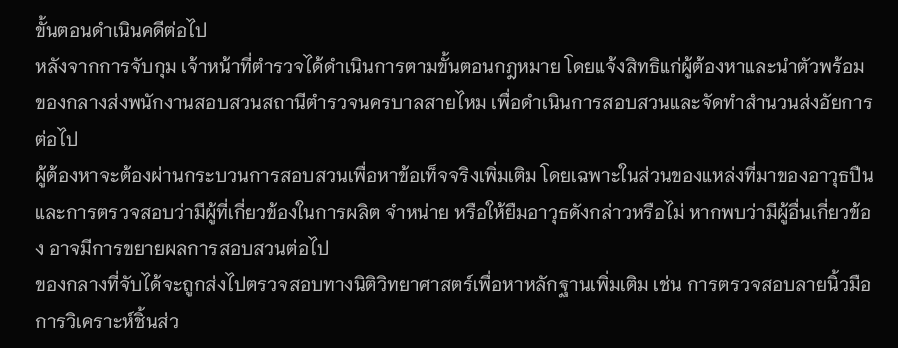ขั้นตอนดำเนินคดีต่อไป
หลังจากการจับกุม เจ้าหน้าที่ตำรวจได้ดำเนินการตามขั้นตอนกฎหมาย โดยแจ้งสิทธิแก่ผู้ต้องหาและนำตัวพร้อมของกลางส่งพนักงานสอบสวนสถานีตำรวจนครบาลสายไหม เพื่อดำเนินการสอบสวนและจัดทำสำนวนส่งอัยการต่อไป
ผู้ต้องหาจะต้องผ่านกระบวนการสอบสวนเพื่อหาข้อเท็จจริงเพิ่มเติม โดยเฉพาะในส่วนของแหล่งที่มาของอาวุธปืน และการตรวจสอบว่ามีผู้ที่เกี่ยวข้องในการผลิต จำหน่าย หรือให้ยืมอาวุธดังกล่าวหรือไม่ หากพบว่ามีผู้อื่นเกี่ยวข้อง อาจมีการขยายผลการสอบสวนต่อไป
ของกลางที่จับได้จะถูกส่งไปตรวจสอบทางนิติวิทยาศาสตร์เพื่อหาหลักฐานเพิ่มเติม เช่น การตรวจสอบลายนิ้วมือ การวิเคราะห์ชิ้นส่ว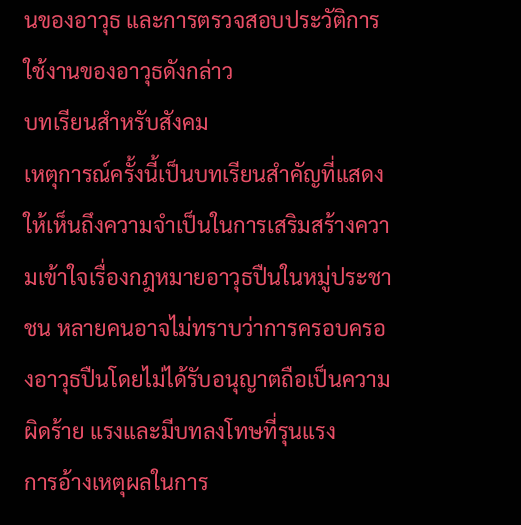นของอาวุธ และการตรวจสอบประวัติการใช้งานของอาวุธดังกล่าว
บทเรียนสำหรับสังคม
เหตุการณ์ครั้งนี้เป็นบทเรียนสำคัญที่แสดงให้เห็นถึงความจำเป็นในการเสริมสร้างความเข้าใจเรื่องกฎหมายอาวุธปืนในหมู่ประชาชน หลายคนอาจไม่ทราบว่าการครอบครองอาวุธปืนโดยไม่ได้รับอนุญาตถือเป็นความผิดร้าย แรงและมีบทลงโทษที่รุนแรง
การอ้างเหตุผลในการ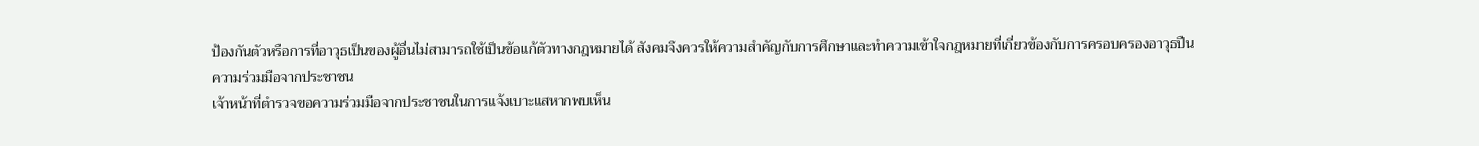ป้องกันตัวหรือการที่อาวุธเป็นของผู้อื่นไม่สามารถใช้เป็นข้อแก้ตัวทางกฎหมายได้ สังคมจึงควรให้ความสำคัญกับการศึกษาและทำความเข้าใจกฎหมายที่เกี่ยวข้องกับการครอบครองอาวุธปืน
ความร่วมมือจากประชาชน
เจ้าหน้าที่ตำรวจขอความร่วมมือจากประชาชนในการแจ้งเบาะแสหากพบเห็น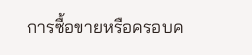การซื้อขายหรือครอบค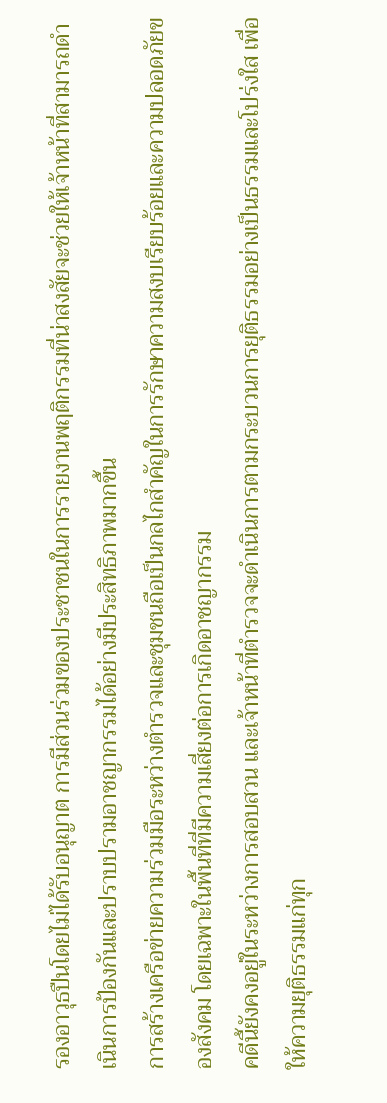รองอาวุธปืนโดยไม่ได้รับอนุญาต การมีส่วนร่วมของประชาชนในการรายงานพฤติกรรมที่น่าสงสัยจะช่วยให้เจ้าหน้าที่สามารถดำเนินการป้องกันและปราบปรามอาชญากรรมได้อย่างมีประสิทธิภาพมากขึ้น
การสร้างเครือข่ายความร่วมมือระหว่างตำรวจและชุมชนถือเป็นกลไกสำคัญในการรักษาความสงบเรียบร้อยและความปลอดภัยของสังคม โดยเฉพาะในพื้นที่ที่มีความเสี่ยงต่อการเกิดอาชญากรรม
คดีนี้ยังคงอยู่ในระหว่างการสอบสวน และเจ้าหน้าที่ตำรวจจะดำเนินการตามกระบวนการยุติธรรมอย่างเป็นธรรมและโปร่งใส เพื่อให้ความยุติธรรมแก่ทุก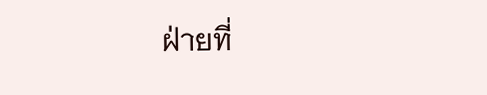ฝ่ายที่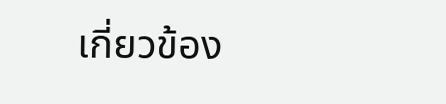เกี่ยวข้อง